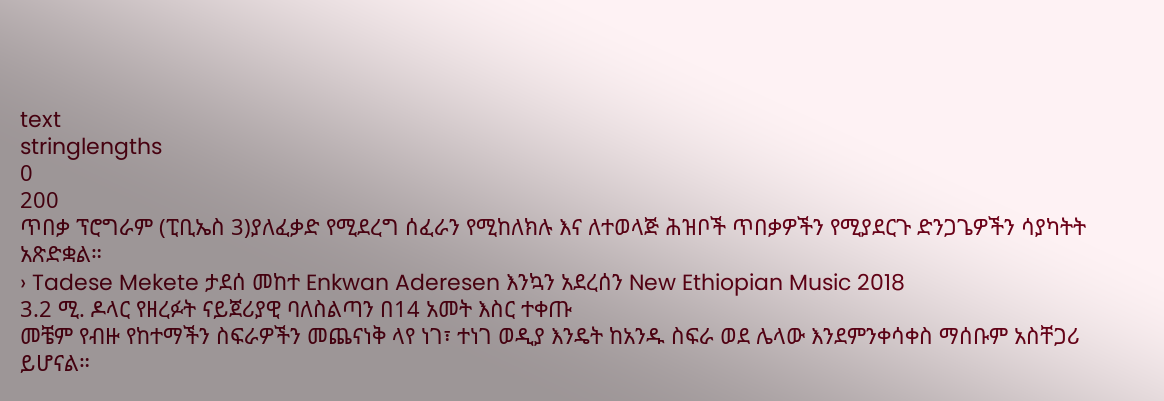text
stringlengths
0
200
ጥበቃ ፕሮግራም (ፒቢኤስ 3)ያለፈቃድ የሚደረግ ሰፈራን የሚከለክሉ እና ለተወላጅ ሕዝቦች ጥበቃዎችን የሚያደርጉ ድንጋጌዎችን ሳያካትት አጽድቋል።
› Tadese Mekete ታደሰ መከተ Enkwan Aderesen እንኳን አደረሰን New Ethiopian Music 2018
3.2 ሚ. ዶላር የዘረፉት ናይጀሪያዊ ባለስልጣን በ14 አመት እስር ተቀጡ
መቼም የብዙ የከተማችን ስፍራዎችን መጨናነቅ ላየ ነገ፣ ተነገ ወዲያ እንዴት ከአንዱ ስፍራ ወደ ሌላው እንደምንቀሳቀስ ማሰቡም አስቸጋሪ ይሆናል።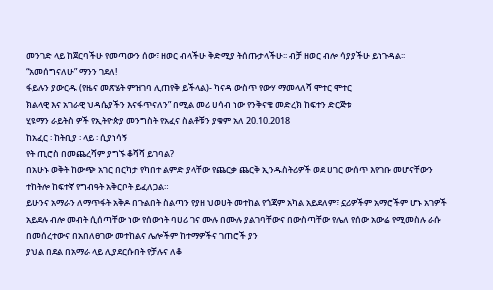መንገድ ላይ ከጀርባችሁ የመጣውን ሰው፣ ዘወር ብላችሁ ቅድሚያ ትሰጡታላችሁ፡፡ ብቻ ዘወር ብሎ ሳያያችሁ ይነጉዳል፡፡ “አመሰግናለሁ” ማንን ገደለ!
ፋይሉን ያውርዱ (የዜና መጽሄት ምዝገባ ሊጠየቅ ይችላል)- ካናዳ ውስጥ የውሃ ማመላለሻ ሞተር ሞተር
ክልላዊ እና አገራዊ ህዳሴያችን እናፋጥናለን” በሚል መሪ ሀሳብ ነው የንቅናቄ መድረክ ከፍተን ድርጅቱ
ሂዩማን ራይትስ ዎች የኢትዮጵያ መንግስት የአፈና ስልቶቹን ያቁም አለ 20.10.2018
ከአፈር ፡ ከትቢያ ፡ ላይ ፡ ሲያነሳኝ
የት ጢሮስ በመጨረሻም ያግኙ ቆሻሻ ይገባል?
በአሁኑ ወቅት ከውጭ አገር በርካታ የካበተ ልምድ ያላቸው የጨርቃ ጨርቅ ኢንዱስትሪዎች ወደ ሀገር ውሰጥ እየገቡ መሆናቸውን ተከትሎ ከፍተኛ የግብዓት አቅርቦት ይፈለጋል።
ይሁንና አማራን ለማጥፋት አቅዶ በጉልበት ስልጣን የያዘ ህወሀት መተከል የጎጃም አካል አይደለም፣ ኗሪዎችም አማሮችም ሆኑ አገዎች አይደሉ ብሎ መብት ሲሰጣቸው ነው የሰውነት ባሀሪ ገና ሙሉ በሙሉ ያልገባቸውና በውስጣቸው የሌለ የሰው አውሬ የሚመስሉ ራሱ በመሰረተውና በአበለፀገው መተከልና ሌሎችም ከተማዎችና ገጠሮች ያን
ያህል በደል በአማራ ላይ ሊያደርሱበት የቻሉና ለቆ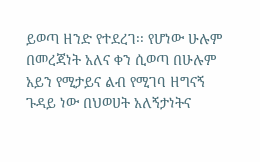ይወጣ ዘንድ የተደረገ፡፡ የሆነው ሁሉም በመረጃነት አለና ቀን ሲወጣ በሁሉም አይን የሚታይና ልብ የሚገባ ዘግናኝ ጉዳይ ነው በህወሀት አለኝታነትና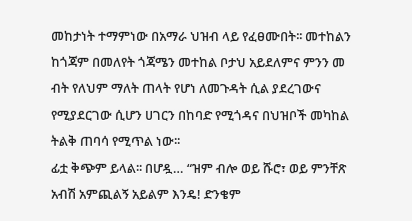መከታነት ተማምነው በአማራ ህዝብ ላይ የፈፀሙበት፡፡ መተከልን ከጎጃም በመለየት ጎጃሜን መተከል ቦታህ አይደለምና ምንን መ
ብት የለህም ማለት ጠላት የሆነ ለመጉዳት ሲል ያደረገውና የሚያደርገው ሲሆን ሀገርን በከባድ የሚጎዳና በህዝቦች መካከል ትልቅ ጠባሳ የሚጥል ነው፡፡
ፊቷ ቅጭም ይላል፡፡ በሆዷ… “ዝም ብሎ ወይ ሹሮ፣ ወይ ምንቸጽ አብሽ አምጪልኝ አይልም እንዴ! ድንቄም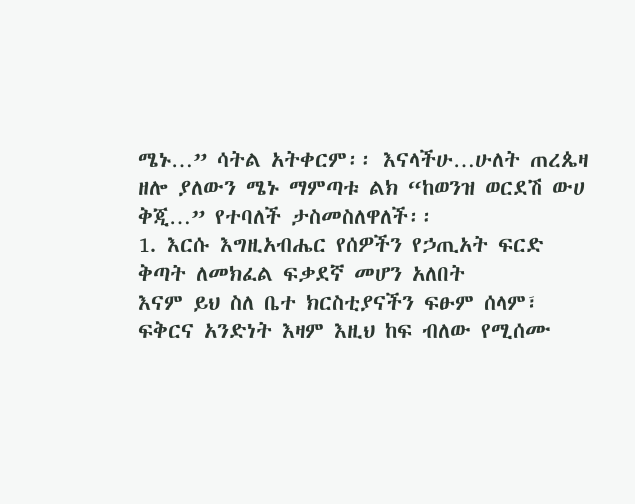ሜኑ…” ሳትል አትቀርም፡፡ እናላችሁ…ሁለት ጠረጴዛ ዘሎ ያለውን ሜኑ ማምጣቱ ልክ “ከወንዝ ወርደሽ ውሀ ቅጂ…” የተባለች ታስመስለዋለች፡፡
1. እርሱ እግዚአብሔር የሰዎችን የኃጢአት ፍርድ ቅጣት ለመክፈል ፍቃደኛ መሆን አለበት
እናም ይህ ስለ ቤተ ክርስቲያናችን ፍፁም ሰላም፣ ፍቅርና አንድነት እዛም እዚህ ከፍ ብለው የሚሰሙ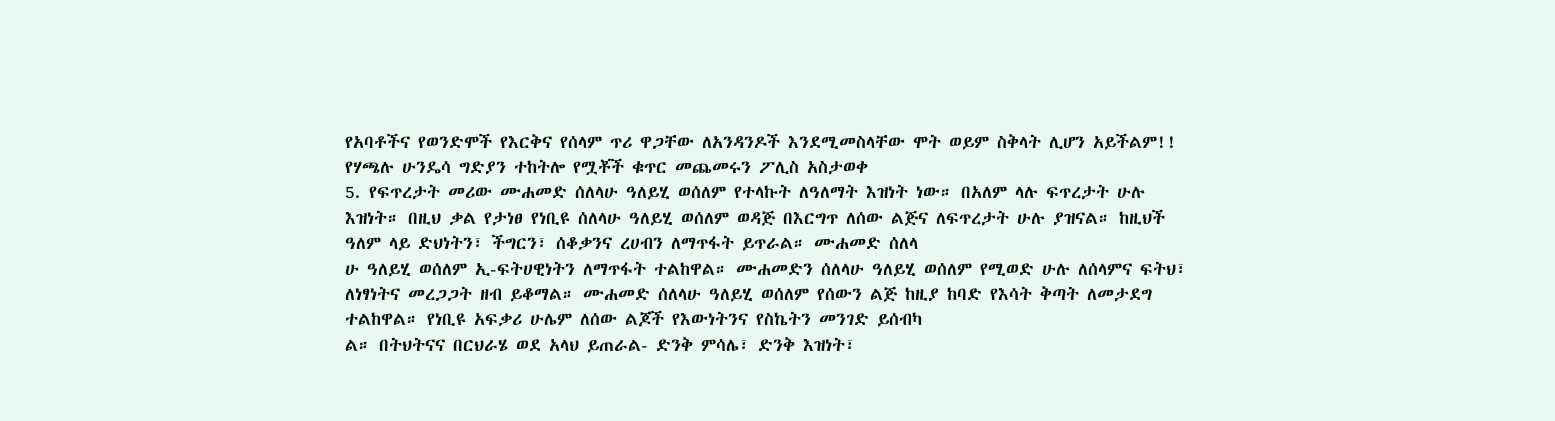የአባቶችና የወንድሞች የእርቅና የሰላም ጥሪ ዋጋቸው ለአንዳንዶች እንደሚመስላቸው ሞት ወይም ስቅላት ሊሆን አይችልም!!
የሃጫሉ ሁንዴሳ ግድያን ተከትሎ የሟቾች ቁጥር መጨመሩን ፖሊስ አስታወቀ
5. የፍጥረታት መሪው ሙሐመድ ሰለላሁ ዓለይሂ ወሰለም የተላኩት ለዓለማት እዝነት ነው። በአለም ላሉ ፍጥረታት ሁሉ እዝነት። በዚህ ቃል የታነፀ የነቢዩ ሰለላሁ ዓለይሂ ወሰለም ወዳጅ በእርግጥ ለሰው ልጅና ለፍጥረታት ሁሉ ያዝናል። ከዚህች ዓለም ላይ ድህነትን፣ ችግርን፣ ሰቆቃንና ረሀብን ለማጥፋት ይጥራል። ሙሐመድ ሰለላ
ሁ ዓለይሂ ወሰለም ኢ-ፍትሀዊነትን ለማጥፋት ተልከዋል። ሙሐመድን ሰለላሁ ዓለይሂ ወሰለም የሚወድ ሁሉ ለሰላምና ፍትህ፣ ለነፃነትና መረጋጋት ዘብ ይቆማል። ሙሐመድ ሰለላሁ ዓለይሂ ወሰለም የሰውን ልጅ ከዚያ ከባድ የእሳት ቅጣት ለመታደግ ተልከዋል። የነቢዩ አፍቃሪ ሁሌም ለሰው ልጆች የእውነትንና የስኬትን መንገድ ይሰብካ
ል። በትህትናና በርህራሄ ወደ አላህ ይጠራል- ድንቅ ምሳሌ፣ ድንቅ እዝነት፣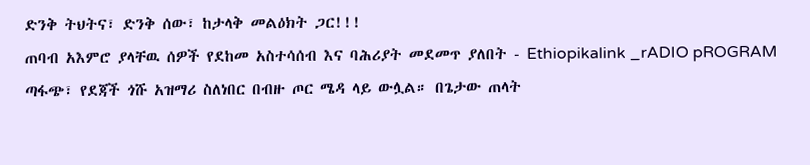ድንቅ ትህትና፣ ድንቅ ሰው፣ ከታላቅ መልዕክት ጋር!!!
ጠባብ አእምሮ ያላቸዉ ሰዎች የደከመ አስተሳሰብ እና ባሕሪያት መደመጥ ያለበት - Ethiopikalink _rADIO pROGRAM
ጣፋጭ፣ የደጃች ጎሹ አዝማሪ ስለነበር በብዙ ጦር ሜዳ ላይ ውሏል። በጌታው ጠላት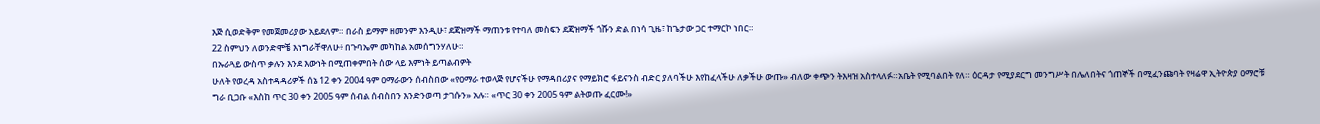እጅ ሲወድቅም የመጀመሪያው አይደለም። በራስ ይማም ዘመንም እንዲሁ፣ ደጃዝማች ማጠንቱ የተባለ መስፍን ደጃዝማች ጎሹን ድል በነሳ ጊዜ፣ ከጌታው ጋር ተማርኮ ነበር።
22 ስምህን ለወንድሞቼ እነግራቸዋለሁ፥ በጉባኤም መካከል አመሰግንሃለሁ።
በኡራጓይ ውስጥ ቃሉን እንደ እውነት በሚጠቀምበት ሰው ላይ እምነት ይጣልብዎት
ሁለት የወረዳ አስተዳዳሪዎች ሰኔ 12 ቀን 2004 ዓም ዐማራውን ሰብስበው «የዐማራ ተወላጅ የሆናችሁ የማዳበሪያና የማይክሮ ፋይናንስ ብድር ያለባችሁ እየከፈላችሁ ለቃችሁ ውጡ» ብለው ቀጭን ትእዛዝ አስተላለፉ።አቤት የሚባልበት የለ። ዕርዳታ የሚያደርግ መንግሥት በሌለበትና ጎጠኞች በሚፈንጩባት የዛሬዋ ኢትዮጵያ ዐማሮቹ
ግራ ቢጋቡ «እስከ ጥር 30 ቀን 2005 ዓም ሰብል ሰብስበን እንድንወጣ ታገሱን» አሉ። «ጥር 30 ቀን 2005 ዓም ልትወጡ ፈርሙ!»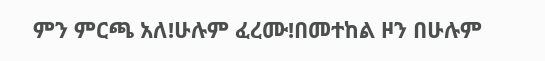ምን ምርጫ አለ!ሁሉም ፈረሙ!በመተከል ዞን በሁሉም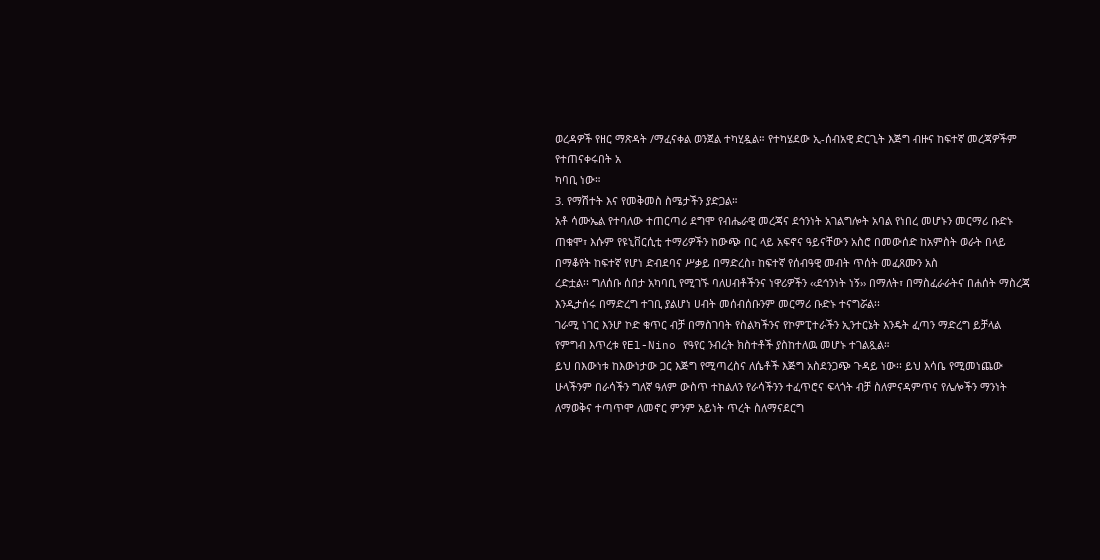ወረዳዎች የዘር ማጽዳት /ማፈናቀል ወንጀል ተካሂዷል። የተካሄደው ኢ-ሰብአዊ ድርጊት እጅግ ብዙና ከፍተኛ መረጃዎችም የተጠናቀሩበት አ
ካባቢ ነው።
3. የማሽተት እና የመቅመስ ስሜታችን ያድጋል።
አቶ ሳሙኤል የተባለው ተጠርጣሪ ደግሞ የብሔራዊ መረጃና ደኅንነት አገልግሎት አባል የነበረ መሆኑን መርማሪ ቡድኑ ጠቁሞ፣ እሱም የዩኒቨርሲቲ ተማሪዎችን ከውጭ በር ላይ አፍኖና ዓይናቸውን አስሮ በመውሰድ ከአምስት ወራት በላይ በማቆየት ከፍተኛ የሆነ ድብደባና ሥቃይ በማድረስ፣ ከፍተኛ የሰብዓዊ መብት ጥሰት መፈጸሙን አስ
ረድቷል፡፡ ግለሰቡ ሰበታ አካባቢ የሚገኙ ባለሀብቶችንና ነዋሪዎችን ‹‹ደኅንነት ነኝ›› በማለት፣ በማስፈራራትና በሐሰት ማስረጃ እንዲታሰሩ በማድረግ ተገቢ ያልሆነ ሀብት መሰብሰቡንም መርማሪ ቡድኑ ተናግሯል፡፡
ገራሚ ነገር እንሆ ኮድ ቁጥር ብቻ በማስገባት የስልካችንና የኮምፒተራችን ኢንተርኔት እንዴት ፈጣን ማድረግ ይቻላል
የምግብ እጥረቱ የEl-Nino የዓየር ንብረት ክስተቶች ያስከተለዉ መሆኑ ተገልጿል።
ይህ በእውነቱ ከእውነታው ጋር እጅግ የሚጣረስና ለሴቶች እጅግ አስደንጋጭ ጉዳይ ነው፡፡ ይህ እሳቤ የሚመነጨው ሁላችንም በራሳችን ግለኛ ዓለም ውስጥ ተከልለን የራሳችንን ተፈጥሮና ፍላጎት ብቻ ስለምናዳምጥና የሌሎችን ማንነት ለማወቅና ተጣጥሞ ለመኖር ምንም አይነት ጥረት ስለማናደርግ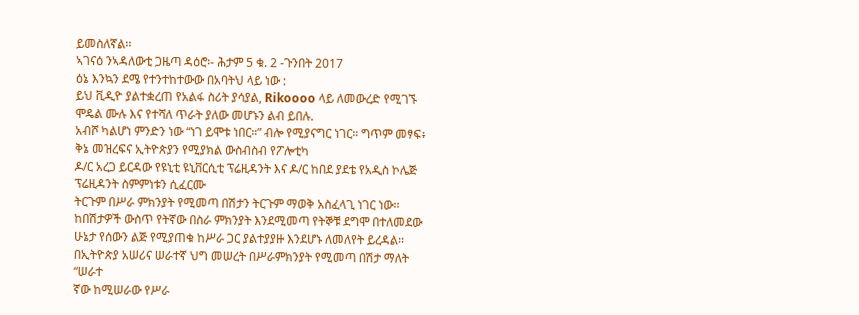ይመስለኛል፡፡
ኣገናዕ ንኣዳለውቲ ጋዜጣ ዳዕሮ፡- ሕታም 5 ቁ. 2 -ጉንበት 2017
ዕኔ እንኳን ደሜ የተንተከተውው በአባትህ ላይ ነው :
ይህ ቪዲዮ ያልተቋረጠ የአልፋ ስሪት ያሳያል, Rikoooo ላይ ለመውረድ የሚገኙ ሞዴል ሙሉ እና የተሻለ ጥራት ያለው መሆኑን ልብ ይበሉ.
አብሾ ካልሆነ ምንድን ነው “ነገ ይሞቱ ነበር።” ብሎ የሚያናግር ነገር። ግጥም መፃፍ፥ ቅኔ መዝረፍና ኢትዮጵያን የሚያክል ውስብስብ የፖሎቲካ
ዶ/ር አረጋ ይርዳው የዩኒቲ ዩኒቨርሲቲ ፕሬዚዳንት እና ዶ/ር ከበደ ያደቴ የአዲስ ኮሌጅ ፕሬዚዳንት ስምምነቱን ሲፈርሙ
ትርጉም በሥራ ምክንያት የሚመጣ በሽታን ትርጉም ማወቅ አስፈላጊ ነገር ነው፡፡ ከበሽታዎች ውስጥ የትኛው በስራ ምክንያት እንደሚመጣ የትኞቹ ደግሞ በተለመደው ሁኔታ የሰውን ልጅ የሚያጠቁ ከሥራ ጋር ያልተያያዙ እንደሆኑ ለመለየት ይረዳል፡፡ በኢትዮጵያ አሠሪና ሠራተኛ ህግ መሠረት በሥራምክንያት የሚመጣ በሽታ ማለት “ሠራተ
ኛው ከሚሠራው የሥራ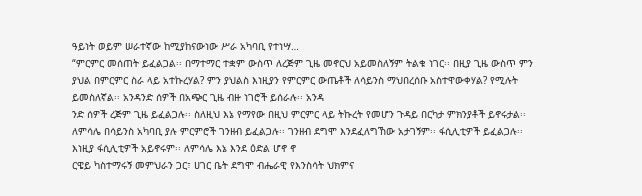ዓይነት ወይም ሠራተኛው ከሚያከናውነው ሥራ አካባቢ የተነሣ…
“ምርምር መሰጠት ይፈልጋል፡፡ በማተማር ተቋም ውስጥ ለረጅም ጊዜ መኖርህ አይመስለኝም ትልቁ ነገር፡፡ በዚያ ጊዜ ውስጥ ምን ያህል በምርምር ስራ ላይ አተኩረሃል? ምን ያህልስ እነዚያን የምርምር ውጤቶች ለሳይንስ ማህበረሰቡ አስተዋውቀሃል? የሚሉት ይመስለኛል፡፡ አንዳንድ ሰዎች በአጭር ጊዜ ብዙ ነገሮች ይሰራሉ፡፡ አንዳ
ንድ ሰዎች ረጅም ጊዜ ይፈልጋሉ፡፡ ስለዚህ እኔ የማየው በዚህ ምርምር ላይ ትኩረት የመሆን ጉዳይ በርካታ ምክንያቶች ይኖሩታል፡፡ ለምሳሌ በሳይንስ አካባቢ ያሉ ምርምሮች ገንዘብ ይፈልጋሉ፡፡ ገንዘብ ደግሞ እንደፈለግኸው አታገኝም፡፡ ፋሲሊቲዎች ይፈልጋሉ፡፡ እነዚያ ፋሲሊቲዎች አይኖሩም፡፡ ለምሳሌ እኔ እንደ ዕድል ሆኖ ኖ
ርዌይ ካስተማሩኝ መምህራን ጋር፣ ሀገር ቤት ደግሞ ብሔራዊ የእንስሳት ህክምና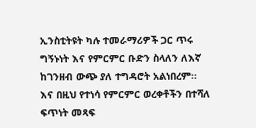ኢንስቲትዩት ካሉ ተመራማሪዎች ጋር ጥሩ ግኝኑነት እና የምርምር ቡድን ስላለን ለእኛ ከገንዘብ ውጭ ያለ ተግዳሮት አልነበረም፡፡ እና በዚህ የተነሳ የምርምር ወረቀቶችን በተሻለ ፍጥነት መጻፍ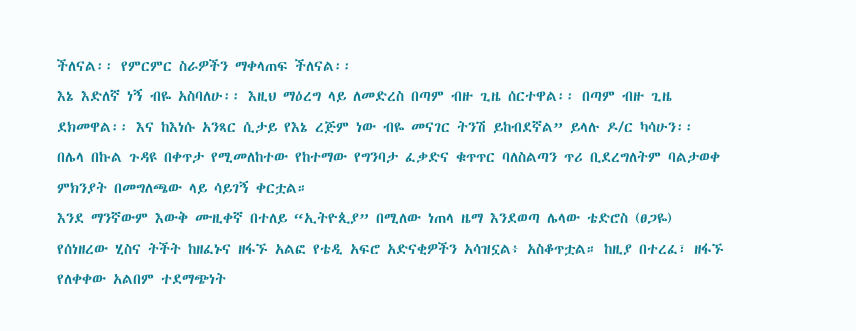ችለናል፡፡ የምርምር ስራዎችን ማቀላጠፍ ችለናል፡፡
እኔ እድለኛ ነኝ ብዬ አስባለሁ፡፡ እዚህ ማዕረግ ላይ ለመድረስ በጣም ብዙ ጊዜ ሰርተዋል፡፡ በጣም ብዙ ጊዜ ደክመዋል፡፡ እና ከእነሱ አንጻር ሲታይ የእኔ ረጅም ነው ብዬ መናገር ትንሽ ይከብደኛል” ይላሉ ዶ/ር ካሳሁን፡፡
በሌላ በኩል ጉዳዩ በቀጥታ የሚመለከተው የከተማው የግንባታ ፈቃድና ቁጥጥር ባለስልጣን ጥሪ ቢደረግለትም ባልታወቀ ምክንያት በመግለጫው ላይ ሳይገኝ ቀርቷል።
እንደ ማንኛውም እውቅ ሙዚቀኛ በተለይ “ኢትዮጲያ” በሚለው ነጠላ ዜማ እንደወጣ ሌላው ቴድሮስ (ፀጋዬ) የሰነዘረው ሂስና ትችት ከዘፈኑና ዘፋኙ አልፎ የቴዲ አፍሮ አድናቂዎችን አሳዝኗል፥ አስቆጥቷል። ከዚያ በተረፈ፣ ዘፋኙ የለቀቀው አልበም ተደማጭነት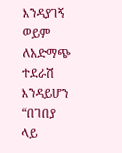እንዳያገኝ ወይም ለአድማጭ ተደራሽ እንዳይሆን “በገበያ ላይ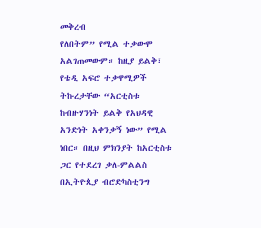መቅረብ
የለበትም” የሚል ተቃውሞ አልገጠመውም። ከዚያ ይልቅ፣ የቴዲ አፍሮ ተቃዋሚዎች ትኩረታቸው “አርቲስቱ ከብዙሃንነት ይልቅ የአህዳዊ አንድነት አቀንቃኝ ነው” የሚል ነበር። በዚህ ምክንያት ከአርቲስቱ ጋር የተደረገ ቃለ-ምልልስ በኢትዮጲያ ብሮድካስቲንግ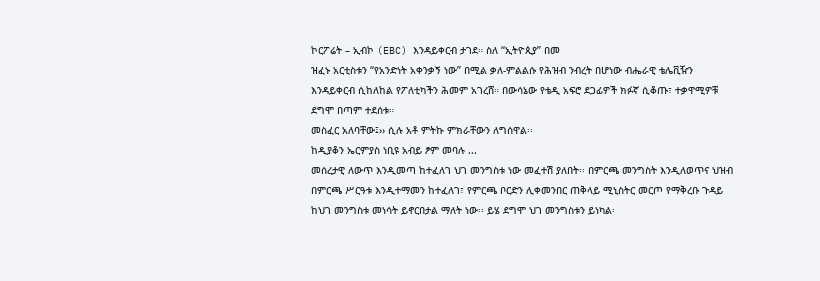ኮርፖሬት – ኢብኮ (EBC) እንዳይቀርብ ታገደ። ስለ “ኢትዮጲያ” በመ
ዝፈኑ አርቲስቱን “የአንድነት አቀንቃኝ ነው” በሚል ቃለ-ምልልሱ የሕዝብ ንብረት በሆነው ብሔራዊ ቴሌቪዥን እንዳይቀርብ ሲከለከል የፖለቲካችን ሕመም አገረሸ። በውሳኔው የቴዲ አፍሮ ደጋፊዎች ክፉኛ ሲቆጡ፣ ተቃዋሚዎቹ ደግሞ በጣም ተደሰቱ።
መስፈር አለባቸው፤›› ሲሉ አቶ ምትኩ ምክራቸውን ለግሰዋል፡፡
ከዲያቆን ኤርምያስ ነቢዩ አብይ ፆም መባሉ ...
መሰረታዊ ለውጥ እንዲመጣ ከተፈለገ ህገ መንግስቱ ነው መፈተሽ ያለበት፡፡ በምርጫ መንግስት እንዲለወጥና ህዝብ በምርጫ ሥርዓቱ እንዲተማመን ከተፈለገ፣ የምርጫ ቦርድን ሊቀመንበር ጠቅላይ ሚኒስትር መርጦ የማቅረቡ ጉዳይ ከህገ መንግስቱ መነሳት ይኖርበታል ማለት ነው፡፡ ይሄ ደግሞ ህገ መንግስቱን ይነካል፡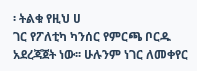፡ ትልቁ የዚህ ሀ
ገር የፖለቲካ ካንሰር የምርጫ ቦርዱ አደረጃጀት ነው፡፡ ሁሉንም ነገር ለመቀየር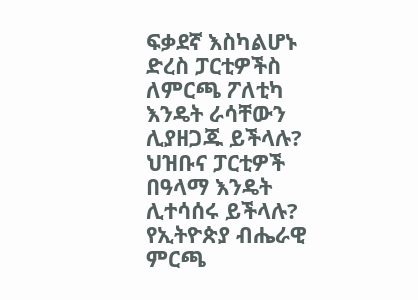ፍቃደኛ እስካልሆኑ ድረስ ፓርቲዎችስ ለምርጫ ፖለቲካ እንዴት ራሳቸውን ሊያዘጋጁ ይችላሉ? ህዝቡና ፓርቲዎች በዓላማ እንዴት ሊተሳሰሩ ይችላሉ?
የኢትዮጵያ ብሔራዊ ምርጫ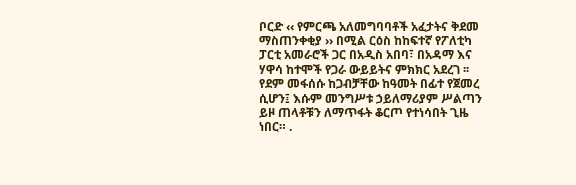ቦርድ ‹‹ የምርጫ አለመግባባቶች አፈታትና ቅደመ ማስጠንቀቂያ ›› በሚል ርዕስ ከከፍተኛ የፖለቲካ ፓርቲ አመራሮች ጋር በአዲስ አበባ፣ በአዳማ እና ሃዋሳ ከተሞች የጋራ ውይይትና ምክክር አደረገ ፡፡
የደም መፋሰሱ ከጋብቻቸው ከዓመት በፊተ የጀመረ ሲሆን፤ እሱም መንግሥቱ ኃይለማሪያም ሥልጣን ይዞ ጠላቶቹን ለማጥፋት ቆርጦ የተነሳበት ጊዜ ነበር። .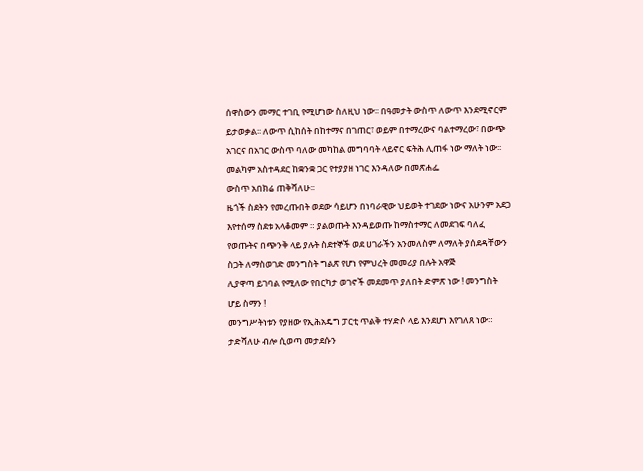ሰዋስውን መማር ተገቢ የሚሆነው ስለዚህ ነው፡፡ በዓመታት ውስጥ ለውጥ እንደሚኖርም ይታወቃል፡፡ ለውጥ ሲከሰት በከተማና በገጠር፣ ወይም በተማረውና ባልተማረው፣ በውጭ አገርና በአገር ውስጥ ባለው መካከል መግባባት ላይኖር ፍትሕ ሊጠፋ ነው ማለት ነው፡፡ መልካም አስተዳደር ከቋንቋ ጋር የተያያዘ ነገር እንዳለው በመጽሐፌ
ውስጥ አበክሬ ጠቅሻለሁ፡፡
ዜጎች ስደትን የመረጡበት ወደው ሳይሆን በነባራዊው ህይወት ተገደው ነውና አሁንም አደጋ እየተሰማ ስደቱ አላቆመም ። ያልወጡት እንዳይወጡ ከማስተማር ለመደገፍ ባለፈ የወጡትና በጭንቅ ላይ ያሉት ስደተኞች ወደ ሀገራችን አንመለስም ለማለት ያሰደዳቸውን ስጋት ለማስወገድ መንግስት ግልጽ የሆነ የምህረት መመሪያ በሉት አዋጅ
ሊያዋጣ ይገባል የሚለው የበርካታ ወገኖች መደመጥ ያለበት ድምጽ ነው ! መንግስት ሆይ ስማን !
መንግሥትነቱን የያዘው የኢሕአዴግ ፓርቲ ጥልቅ ተሃድሶ ላይ እንደሆነ እየገለጸ ነው። ታድሻለሁ ብሎ ሲወጣ መታደሱን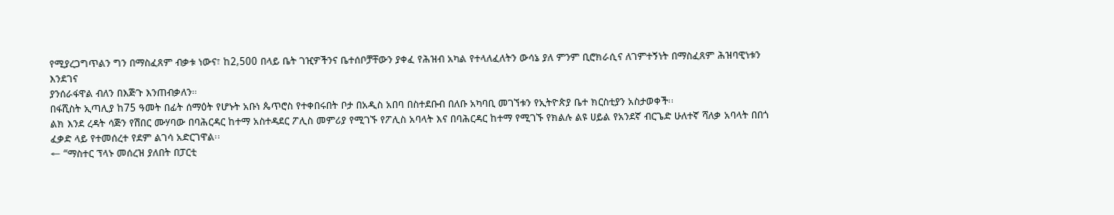የሚያረጋግጥልን ግን በማስፈጸም ብቃቱ ነውና፣ ከ2,500 በላይ ቤት ገዢዎችንና ቤተሰቦቻቸውን ያቀፈ የሕዝብ አካል የተላለፈለትን ውሳኔ ያለ ምንም ቢሮክራሲና ለገምተኝነት በማስፈጸም ሕዝባዊነቱን እንደገና
ያንሰራፋዋል ብለን በእጅጉ እንጠብቃለን።
በፋሺስት ኢጣሊያ ከ75 ዓመት በፊት ሰማዕት የሆኑት አቡነ ጴጥሮስ የተቀበሩበት ቦታ በአዲስ አበባ በስተደቡብ በለቡ አካባቢ መገኘቱን የኢትዮጵያ ቤተ ክርስቲያን አስታወቀች፡፡
ልክ እንደ ረዳት ሳጅን የሽበር ሙሃባው በባሕርዳር ከተማ አስተዳደር ፖሊስ መምሪያ የሚገኙ የፖሊስ አባላት እና በባሕርዳር ከተማ የሚገኙ የክልሉ ልዩ ሀይል የአንደኛ ብርጌድ ሁለተኛ ሻለቃ አባላት በበጎ ፈቃድ ላይ የተመሰረተ የደም ልገሳ አድርገዋል፡፡
← “ማስተር ፕላኑ መሰረዝ ያለበት በፓርቲ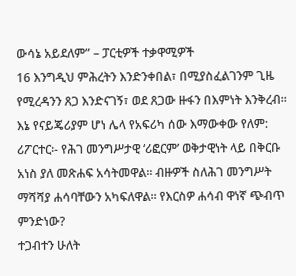ውሳኔ አይደለም” – ፓርቲዎች ተቃዋሚዎች
16 እንግዲህ ምሕረትን እንድንቀበል፣ በሚያስፈልገንም ጊዜ የሚረዳንን ጸጋ እንድናገኝ፣ ወደ ጸጋው ዙፋን በእምነት እንቅረብ።
እኔ የናይጄሪያም ሆነ ሌላ የአፍሪካ ሰው እማውቀው የለም:
ሪፖርተር፡- የሕገ መንግሥታዊ ‘ሪፎርም’ ወቅታዊነት ላይ በቅርቡ አነስ ያለ መጽሐፍ አሳትመዋል፡፡ ብዙዎች ስለሕገ መንግሥት ማሻሻያ ሐሳባቸውን አካፍለዋል፡፡ የእርስዎ ሐሳብ ዋነኛ ጭብጥ ምንድነው?
ተጋብተን ሁለት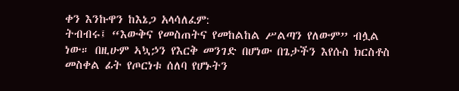ቀን እንኩዋን ከእኔጋ አላሳለፈም:
ትብብሩ፤ “እውቅና የመስጠትና የመከልከል ሥልጣን የለውም” ብሏል
ነው። በዚሁም ኣኳኃን የእርቅ መንገድ በሆነው በጌታችን እየሱስ ክርስቶስ መስቀል ፊት የጦርነቱ ሰለባ የሆኑትን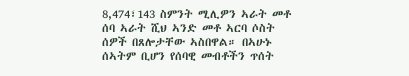8,474፣143 ስምንት ሚሊዎን ኣራት መቶ ሰባ ኣራት ሺህ ኣንድ መቶ ኣርባ ሶስት ሰዎች በጸሎታቸው ኣስበዋል። በኣሁኑ ሰኣትም ቢሆን የሰባዊ መብቶችን ጥሰት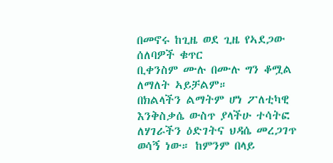በመኖሩ ከጊዜ ወደ ጊዜ የኣደጋው ሰለባዎች ቁጥር
ቢቀንስም ሙሉ በሙሉ ግን ቆሟል ለማለት ኣይቻልም።
በክልላችን ልማትም ሆነ ፖለቲካዊ እንቅስቃሴ ውስጥ ያላችሁ ተሳትፎ ለሃገራችን ዕድገትና ህዳሴ መረጋገጥ ወሳኝ ነው። ከምንም በላይ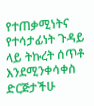የተጠቃሚነትና የተሳታፊነት ጉዳይ ላይ ትኩረት ሰጥቶ እንደሚንቀሳቀስ ድርጅታችሁ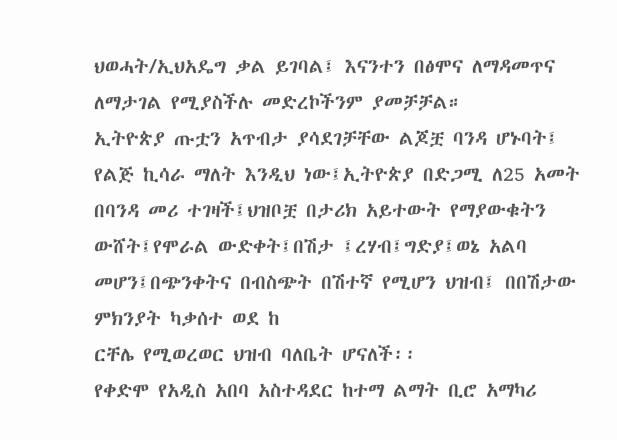ህወሓት/ኢህአዴግ ቃል ይገባል፤ እናንተን በፅሞና ለማዳመጥና ለማታገል የሚያስችሉ መድረኮችንም ያመቻቻል።
ኢትዮጵያ ጡቷን አጥብታ ያሳደገቻቸው ልጆቿ ባንዳ ሆኑባት፤ የልጅ ኪሳራ ማለት እንዲህ ነው፤ኢትዮጵያ በድጋሚ ለ25 አመት በባንዳ መሪ ተገዛች፤ህዝቦቿ በታሪክ አይተውት የማያውቁትን ውሸት፤የሞራል ውድቀት፤በሽታ ፤ረሃብ፤ግድያ፤ወኔ አልባ መሆን፤በጭንቀትና በብስጭት በሽተኛ የሚሆን ህዝብ፤ በበሽታው ምክንያት ካቃሰተ ወደ ከ
ርቸሌ የሚወረወር ህዝብ ባለቤት ሆናለች፡፡
የቀድሞ የአዲስ አበባ አስተዳደር ከተማ ልማት ቢሮ አማካሪ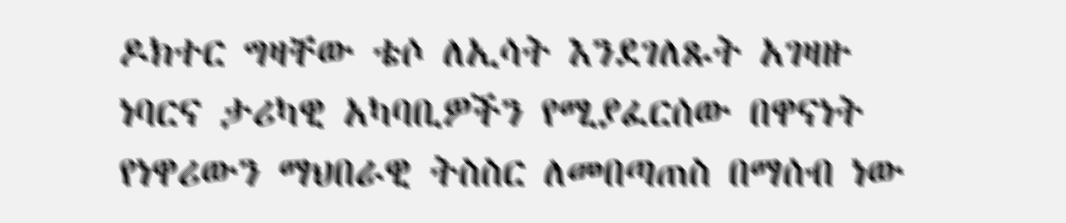ዶክተር ግዛቸው ቴሶ ለኢሳት እንደገለጹት አገዛዙ ነባርና ታሪካዊ አካባቢዎችን የሚያፈርሰው በዋናነት የነዋሪውን ማህበራዊ ትስስር ለመበጣጠስ በማሰብ ነው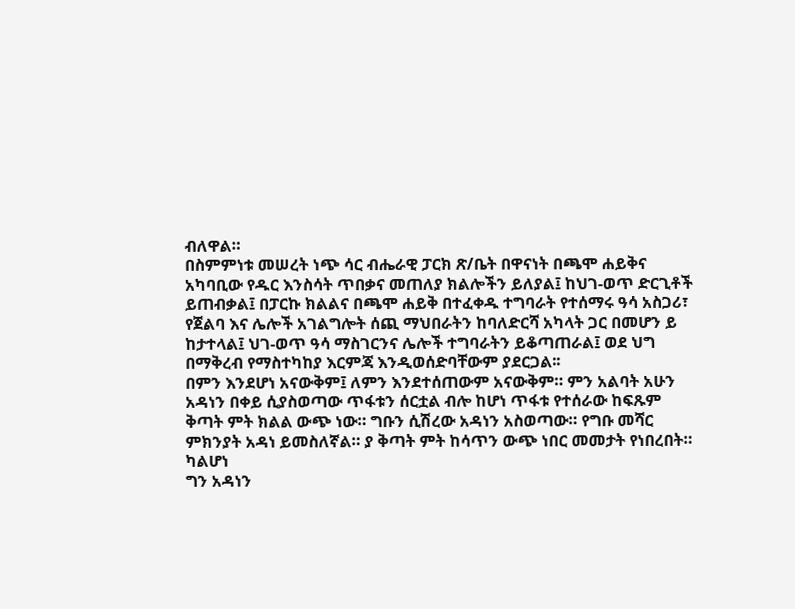ብለዋል።
በስምምነቱ መሠረት ነጭ ሳር ብሔራዊ ፓርክ ጽ/ቤት በዋናነት በጫሞ ሐይቅና አካባቢው የዱር እንስሳት ጥበቃና መጠለያ ክልሎችን ይለያል፤ ከህገ-ወጥ ድርጊቶች ይጠብቃል፤ በፓርኩ ክልልና በጫሞ ሐይቅ በተፈቀዱ ተግባራት የተሰማሩ ዓሳ አስጋሪ፣ የጀልባ እና ሌሎች አገልግሎት ሰጪ ማህበራትን ከባለድርሻ አካላት ጋር በመሆን ይ
ከታተላል፤ ህገ-ወጥ ዓሳ ማስገርንና ሌሎች ተግባራትን ይቆጣጠራል፤ ወደ ህግ በማቅረብ የማስተካከያ እርምጃ እንዲወሰድባቸውም ያደርጋል፡፡
በምን እንደሆነ አናውቅም፤ ለምን እንደተሰጠውም አናውቅም። ምን አልባት አሁን አዳነን በቀይ ሲያስወጣው ጥፋቱን ሰርቷል ብሎ ከሆነ ጥፋቱ የተሰራው ከፍጹም ቅጣት ምት ክልል ውጭ ነው። ግቡን ሲሽረው አዳነን አስወጣው። የግቡ መሻር ምክንያት አዳነ ይመስለኛል። ያ ቅጣት ምት ከሳጥን ውጭ ነበር መመታት የነበረበት። ካልሆነ
ግን አዳነን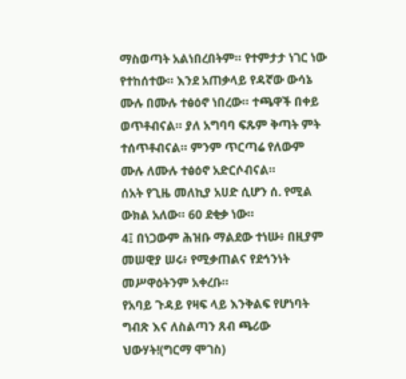ማስወጣት አልነበረበትም። የተምታታ ነገር ነው የተከሰተው። እንደ አጠቃላይ የዳኛው ውሳኔ ሙሉ በሙሉ ተፅዕኖ ነበረው። ተጫዋች በቀይ ወጥቶብናል። ያለ አግባባ ፍጹም ቅጣት ምት ተሰጥቶብናል። ምንም ጥርጣሬ የለውም ሙሉ ለሙሉ ተፅዕኖ አድርሶብናል።
ሰአት የጊዜ መለኪያ አሀድ ሲሆን ሰ. የሚል ውክል አለው። 60 ደቂቃ ነው።
4፤ በነጋውም ሕዝቡ ማልደው ተነሡ፥ በዚያም መሠዊያ ሠሩ፥ የሚቃጠልና የደኅንነት መሥዋዕትንም አቀረቡ።
የአባይ ጉዳይ የዛፍ ላይ እንቅልፍ የሆነባት ግብጽ እና ለስልጣን ጸብ ጫሪው ህውሃት!(ግርማ ሞገስ)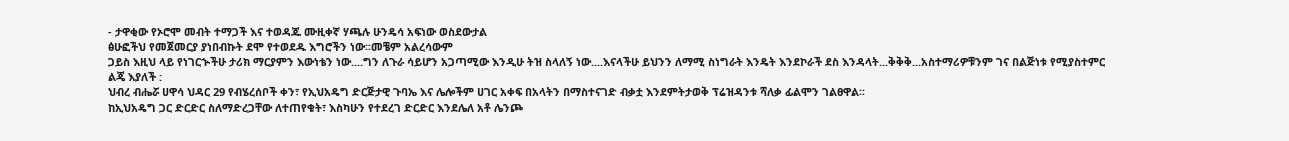- ታዋቂው የኦሮሞ መብት ተማጋች እና ተወዳጁ ሙዚቀኛ ሃጫሉ ሁንዴሳ አፍነው ወስደውታል
ፅሁፎችህ የመጀመርያ ያነበብኩት ደሞ የተወደዱ እግሮችን ነው፡፡መቼም አልረሳውም
ጋይስ እዚህ ላይ የነገርኍችሁ ታሪክ ማርያምን እውነቴን ነው....ግን ለጉራ ሳይሆን አጋጣሚው እንዲሁ ትዝ ስላለኝ ነው....እናላችሁ ይህንን ለማሚ ስነግራት እንዴት እንደኮራች ደስ እንዳላት...ቅቅቅ...አስተማሪዎቹንም ገና በልጅነቱ የሚያስተምር ልጄ እያለች :
ህብረ ብሔሯ ሀዋሳ ህዳር 29 የብሄረሰቦች ቀን፣ የኢህአዴግ ድርጅታዊ ጉባኤ እና ሌሎችም ሀገር አቀፍ በአላትን በማስተናገድ ብቃቷ እንደምትታወቅ ፕሬዝዳንቱ ሻለቃ ፊልሞን ገልፀዋል፡፡
ከኢህአዴግ ጋር ድርድር ስለማድረጋቸው ለተጠየቁት፣ እስካሁን የተደረገ ድርድር እንደሌለ አቶ ሌንጮ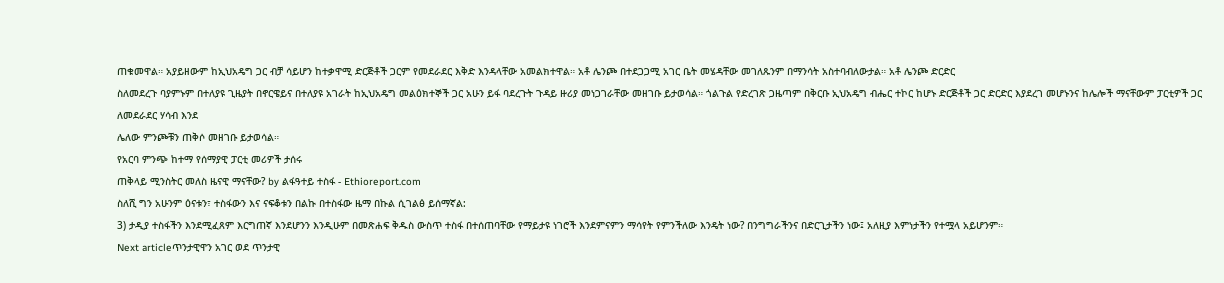ጠቁመዋል። አያይዘውም ከኢህአዴግ ጋር ብቻ ሳይሆን ከተቃዋሚ ድርጅቶች ጋርም የመደራደር እቅድ እንዳላቸው አመልክተዋል። አቶ ሌንጮ በተደጋጋሚ አገር ቤት መሄዳቸው መገለጹንም በማንሳት አስተባብለውታል። አቶ ሌንጮ ድርድር
ስለመደረጉ ባያምኑም በተለያዩ ጊዜያት በኖርዌይና በተለያዩ አገራት ከኢህአዴግ መልዕክተኞች ጋር አሁን ይፋ ባደረጉት ጉዳይ ዙሪያ መነጋገራቸው መዘገቡ ይታወሳል። ጎልጉል የድረገጽ ጋዜጣም በቅርቡ ኢህአዴግ ብሔር ተኮር ከሆኑ ድርጅቶች ጋር ድርድር እያደረገ መሆኑንና ከሌሎች ማናቸውም ፓርቲዎች ጋር ለመደራደር ሃሳብ እንደ
ሌለው ምንጮቹን ጠቅሶ መዘገቡ ይታወሳል።
የአርባ ምንጭ ከተማ የሰማያዊ ፓርቲ መሪዎች ታሰሩ
ጠቅላይ ሚንስትር መለስ ዜናዊ ማናቸው? by ልፋዓተይ ተስፋ - Ethioreport.com
ስለሺ ግን አሁንም ዕናቱን፣ ተስፋውን እና ናፍቆቱን በልኩ በተስፋው ዜማ በኩል ሲገልፅ ይሰማኛል:
3) ታዲያ ተስፋችን እንደሚፈጸም እርግጠኛ እንደሆንን እንዲሁም በመጽሐፍ ቅዱስ ውስጥ ተስፋ በተሰጠባቸው የማይታዩ ነገሮች እንደምናምን ማሳየት የምንችለው እንዴት ነው? በንግግራችንና በድርጊታችን ነው፤ አለዚያ እምነታችን የተሟላ አይሆንም።
Next articleጥንታዊዋን አገር ወደ ጥንታዊ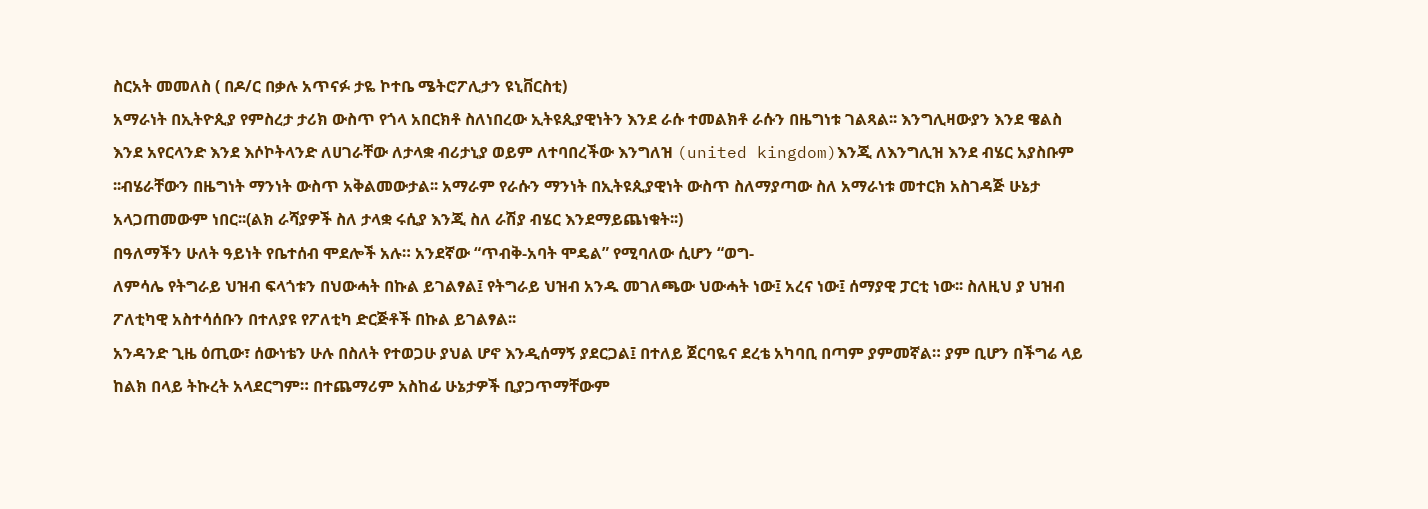ስርአት መመለስ ( በዶ/ር በቃሉ አጥናፉ ታዬ ኮተቤ ሜትሮፖሊታን ዩኒቨርስቲ)
አማራነት በኢትዮጲያ የምስረታ ታሪክ ውስጥ የጎላ አበርክቶ ስለነበረው ኢትዩጲያዊነትን እንደ ራሱ ተመልክቶ ራሱን በዜግነቱ ገልጻል፡፡ እንግሊዛውያን እንደ ዌልስ እንደ አየርላንድ እንደ እሶኮትላንድ ለሀገራቸው ለታላቋ ብሪታኒያ ወይም ለተባበረችው እንግለዝ (united kingdom)እንጂ ለእንግሊዝ እንደ ብሄር አያስቡም
፡፡ብሄራቸውን በዜግነት ማንነት ውስጥ አቅልመውታል፡፡ አማራም የራሱን ማንነት በኢትዩጲያዊነት ውስጥ ስለማያጣው ስለ አማራነቱ መተርክ አስገዳጅ ሁኔታ አላጋጠመውም ነበር፡፡(ልክ ራሻያዎች ስለ ታላቋ ሩሲያ እንጂ ስለ ራሽያ ብሄር እንደማይጨነቁት፡፡)
በዓለማችን ሁለት ዓይነት የቤተሰብ ሞደሎች አሉ። አንደኛው “ጥብቅ-አባት ሞዴል” የሚባለው ሲሆን “ወግ-
ለምሳሌ የትግራይ ህዝብ ፍላጎቱን በህውሓት በኩል ይገልፃል፤ የትግራይ ህዝብ አንዱ መገለጫው ህውሓት ነው፤ አረና ነው፤ ሰማያዊ ፓርቲ ነው፡፡ ስለዚህ ያ ህዝብ ፖለቲካዊ አስተሳሰቡን በተለያዩ የፖለቲካ ድርጅቶች በኩል ይገልፃል፡፡
አንዳንድ ጊዜ ዕጢው፣ ሰውነቴን ሁሉ በስለት የተወጋሁ ያህል ሆኖ እንዲሰማኝ ያደርጋል፤ በተለይ ጀርባዬና ደረቴ አካባቢ በጣም ያምመኛል። ያም ቢሆን በችግሬ ላይ ከልክ በላይ ትኩረት አላደርግም። በተጨማሪም አስከፊ ሁኔታዎች ቢያጋጥማቸውም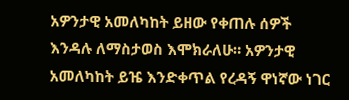አዎንታዊ አመለካከት ይዘው የቀጠሉ ሰዎች እንዳሉ ለማስታወስ እሞክራለሁ። አዎንታዊ
አመለካከት ይዤ እንድቀጥል የረዳኝ ዋነኛው ነገር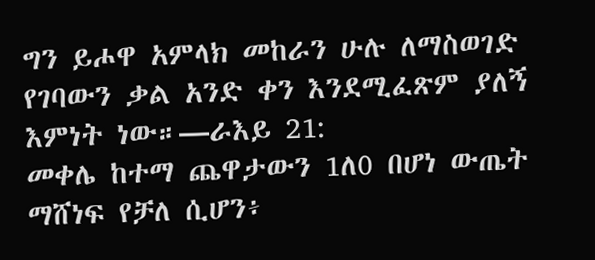ግን ይሖዋ አምላክ መከራን ሁሉ ለማስወገድ የገባውን ቃል አንድ ቀን እንደሚፈጽም ያለኝ እምነት ነው።—ራእይ 21:
መቀሌ ከተማ ጨዋታውን 1ለ0 በሆነ ውጤት ማሸነፍ የቻለ ሲሆን፥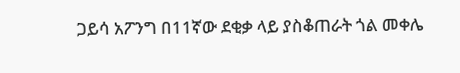ጋይሳ አፖንግ በ11ኛው ደቂቃ ላይ ያስቆጠራት ጎል መቀሌ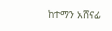ከተማን አሸናፊ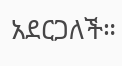አደርጋለች።